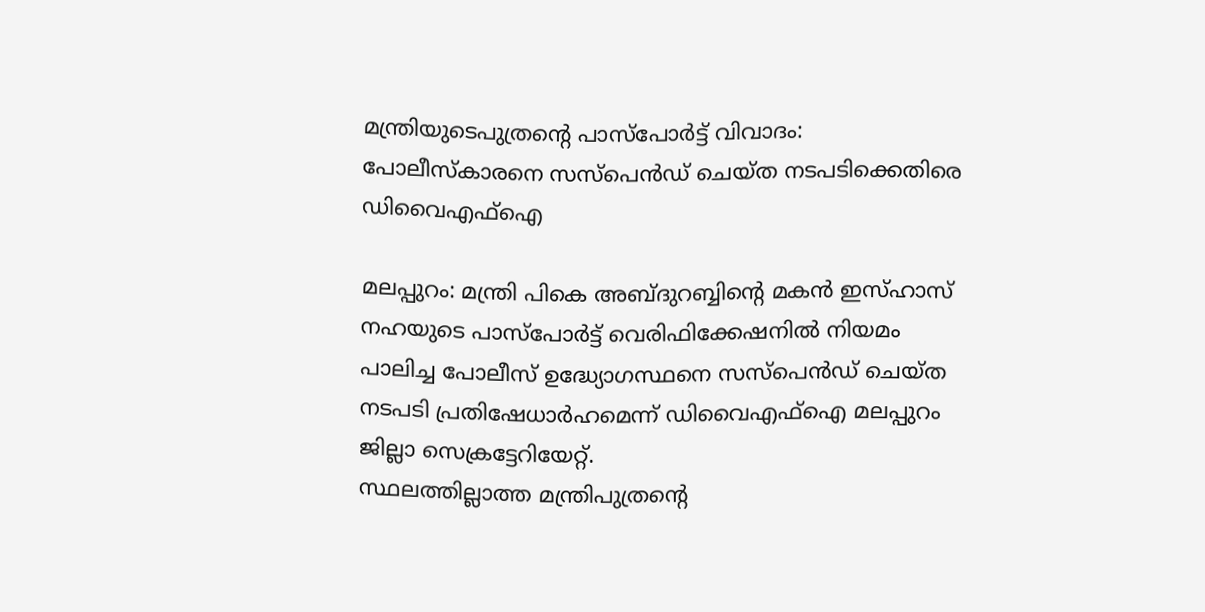മന്ത്രിയുടെപുത്രന്റെ പാസ്‌പോര്‍ട്ട് വിവാദം: പോലീസ്‌കാരനെ സസ്‌പെന്‍ഡ് ചെയ്ത നടപടിക്കെതിരെ ഡിവൈഎഫ്‌ഐ

മലപ്പുറം: മന്ത്രി പികെ അബ്ദുറബ്ബിന്റെ മകന്‍ ഇസ്ഹാസ് നഹയുടെ പാസ്‌പോര്‍ട്ട് വെരിഫിക്കേഷനില്‍ നിയമം പാലിച്ച പോലീസ് ഉദ്ധ്യോഗസ്ഥനെ സസ്‌പെന്‍ഡ് ചെയ്ത നടപടി പ്രതിഷേധാര്‍ഹമെന്ന് ഡിവൈഎഫ്‌ഐ മലപ്പുറം ജില്ലാ സെക്രട്ടേറിയേറ്റ്.
സ്ഥലത്തില്ലാത്ത മന്ത്രിപുത്രന്റെ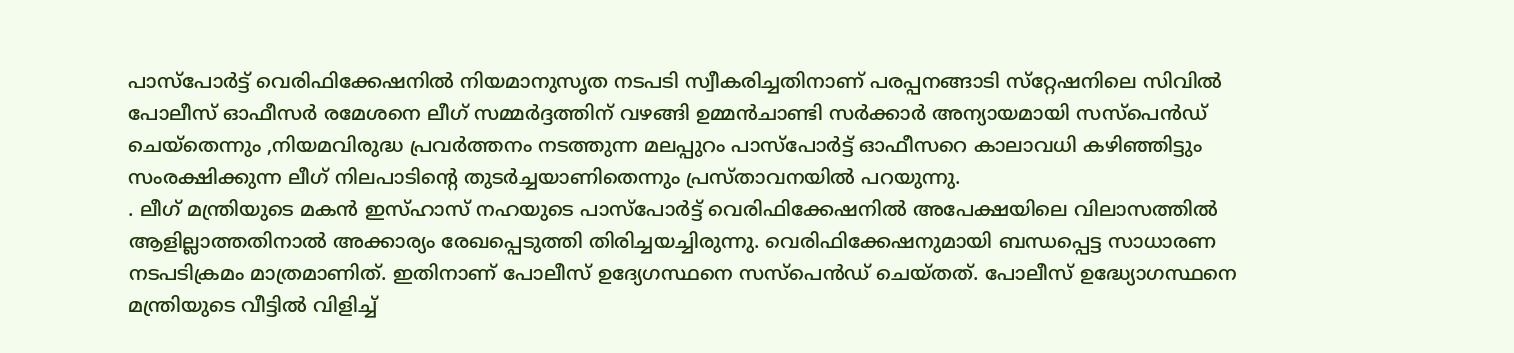പാസ്‌പോര്‍ട്ട് വെരിഫിക്കേഷനില്‍ നിയമാനുസൃത നടപടി സ്വീകരിച്ചതിനാണ് പരപ്പനങ്ങാടി സ്‌റ്റേഷനിലെ സിവില്‍ പോലീസ് ഓഫീസര്‍ രമേശനെ ലീഗ് സമ്മര്‍ദ്ദത്തിന് വഴങ്ങി ഉമ്മന്‍ചാണ്ടി സര്‍ക്കാര്‍ അന്യായമായി സസ്‌പെന്‍ഡ് ചെയ്‌തെന്നും ,നിയമവിരുദ്ധ പ്രവര്‍ത്തനം നടത്തുന്ന മലപ്പുറം പാസ്‌പോര്‍ട്ട് ഓഫീസറെ കാലാവധി കഴിഞ്ഞിട്ടും സംരക്ഷിക്കുന്ന ലീഗ് നിലപാടിന്റെ തുടര്‍ച്ചയാണിതെന്നും പ്രസ്താവനയില്‍ പറയുന്നു.
. ലീഗ് മന്ത്രിയുടെ മകന്‍ ഇസ്ഹാസ് നഹയുടെ പാസ്‌പോര്‍ട്ട് വെരിഫിക്കേഷനില്‍ അപേക്ഷയിലെ വിലാസത്തില്‍ ആളില്ലാത്തതിനാല്‍ അക്കാര്യം രേഖപ്പെടുത്തി തിരിച്ചയച്ചിരുന്നു. വെരിഫിക്കേഷനുമായി ബന്ധപ്പെട്ട സാധാരണ നടപടിക്രമം മാത്രമാണിത്. ഇതിനാണ് പോലീസ് ഉദ്യേഗസ്ഥനെ സസ്‌പെന്‍ഡ് ചെയ്തത്. പോലീസ് ഉദ്ധ്യോഗസ്ഥനെ മന്ത്രിയുടെ വീട്ടില്‍ വിളിച്ച്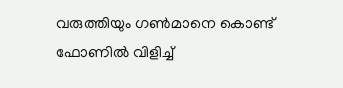വരുത്തിയും ഗണ്‍മാനെ കൊണ്ട് ഫോണില്‍ വിളിച്ച്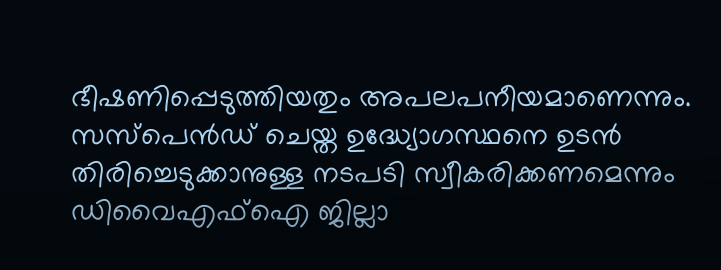ഭീഷണിപ്പെടുത്തിയതും അപലപനീയമാണെന്നും. സസ്‌പെന്‍ഡ് ചെയ്ത ഉദ്ധ്യോഗസ്ഥനെ ഉടന്‍ തിരിച്ചെടുക്കാനുള്ള നടപടി സ്വീകരിക്കണമെന്നും ഡിവൈഎഫ്‌ഐ ജില്ലാ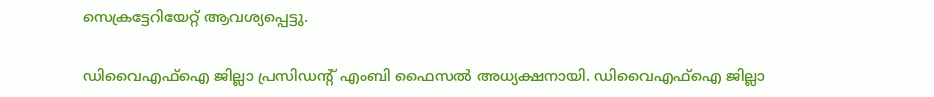സെക്രട്ടേറിയേറ്റ് ആവശ്യപ്പെട്ടു.

ഡിവൈഎഫ്‌ഐ ജില്ലാ പ്രസിഡന്റ് എംബി ഫൈസല്‍ അധ്യക്ഷനായി. ഡിവൈഎഫ്‌ഐ ജില്ലാ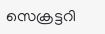സെക്രട്ടറി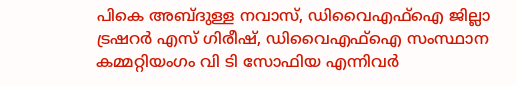പികെ അബ്ദുള്ള നവാസ്, ഡിവൈഎഫ്‌ഐ ജില്ലാ ട്രഷറര്‍ എസ് ഗിരീഷ്, ഡിവൈഎഫ്‌ഐ സംസ്ഥാന കമ്മറ്റിയംഗം വി ടി സോഫിയ എന്നിവര്‍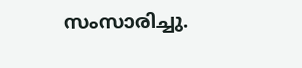സംസാരിച്ചു.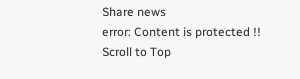Share news
error: Content is protected !!
Scroll to Top